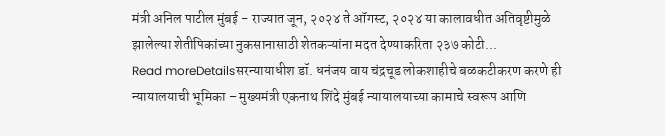मंत्री अनिल पाटील मुंबई - राज्यात जून, २०२४ ते ऑगस्ट, २०२४ या कालावधीत अतिवृष्टीमुळे झालेल्या शेतीपिकांच्या नुकसानासाठी शेतकऱ्यांना मदत देण्याकरिता २३७ कोटी...
Read moreDetailsसरन्यायाधीश डॉ. धनंजय वाय चंद्रचूड लोकशाहीचे बळकटीकरण करणे ही न्यायालयाची भूमिका – मुख्यमंत्री एकनाथ शिंदे मुंबई न्यायालयाच्या कामाचे स्वरूप आणि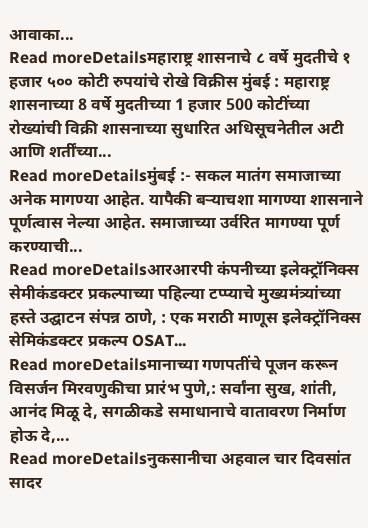आवाका...
Read moreDetailsमहाराष्ट्र शासनाचे ८ वर्षे मुदतीचे १ हजार ५०० कोटी रुपयांचे रोखे विक्रीस मुंबई : महाराष्ट्र शासनाच्या 8 वर्षे मुदतीच्या 1 हजार 500 कोटींच्या रोख्यांची विक्री शासनाच्या सुधारित अधिसूचनेतील अटी आणि शर्तींच्या...
Read moreDetailsमुंबई :- सकल मातंग समाजाच्या अनेक मागण्या आहेत. यापैकी बऱ्याचशा मागण्या शासनाने पूर्णत्वास नेल्या आहेत. समाजाच्या उर्वरित मागण्या पूर्ण करण्याची...
Read moreDetailsआरआरपी कंपनीच्या इलेक्ट्रॉनिक्स सेमीकंडक्टर प्रकल्पाच्या पहिल्या टप्प्याचे मुख्यमंत्र्यांच्या हस्ते उद्घाटन संपन्न ठाणे, : एक मराठी माणूस इलेक्ट्रॉनिक्स सेमिकंडक्टर प्रकल्प OSAT...
Read moreDetailsमानाच्या गणपतींचे पूजन करून विसर्जन मिरवणुकीचा प्रारंभ पुणे,: सर्वांना सुख, शांती, आनंद मिळू दे, सगळीकडे समाधानाचे वातावरण निर्माण होऊ दे,...
Read moreDetailsनुकसानीचा अहवाल चार दिवसांत सादर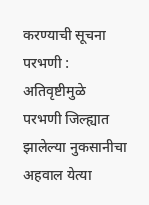करण्याची सूचना परभणी : अतिवृष्टीमुळे परभणी जिल्ह्यात झालेल्या नुकसानीचा अहवाल येत्या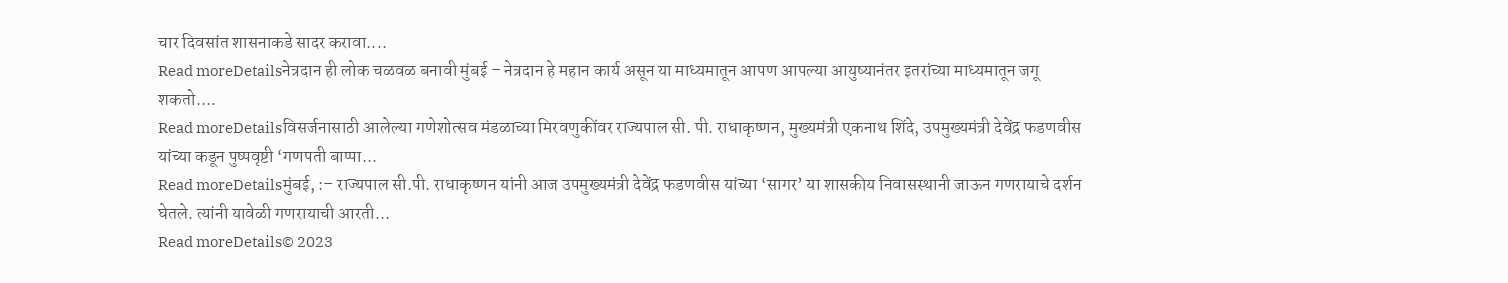चार दिवसांत शासनाकडे सादर करावा....
Read moreDetailsनेत्रदान ही लोक चळवळ बनावी मुंबई – नेत्रदान हे महान कार्य असून या माध्यमातून आपण आपल्या आयुष्यानंतर इतरांच्या माध्यमातून जगू शकतो....
Read moreDetailsविसर्जनासाठी आलेल्या गणेशोत्सव मंडळाच्या मिरवणुकींवर राज्यपाल सी. पी. राधाकृष्णन, मुख्यमंत्री एकनाथ शिंदे, उपमुख्यमंत्री देवेंद्र फडणवीस यांच्या कडून पुष्पवृष्टी ‘गणपती बाप्पा...
Read moreDetailsमुंबई, :– राज्यपाल सी.पी. राधाकृष्णन यांनी आज उपमुख्यमंत्री देवेंद्र फडणवीस यांच्या ‘सागर’ या शासकीय निवासस्थानी जाऊन गणरायाचे दर्शन घेतले. त्यांनी यावेळी गणरायाची आरती...
Read moreDetails© 2023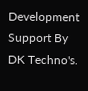Development Support By DK Techno's.